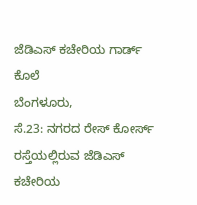ಜೆಡಿಎಸ್ ಕಚೇರಿಯ ಗಾರ್ಡ್ ಕೊಲೆ
ಬೆಂಗಳೂರು,
ಸೆ.23: ನಗರದ ರೇಸ್ ಕೋರ್ಸ್ ರಸ್ತೆಯಲ್ಲಿರುವ ಜೆಡಿಎಸ್ ಕಚೇರಿಯ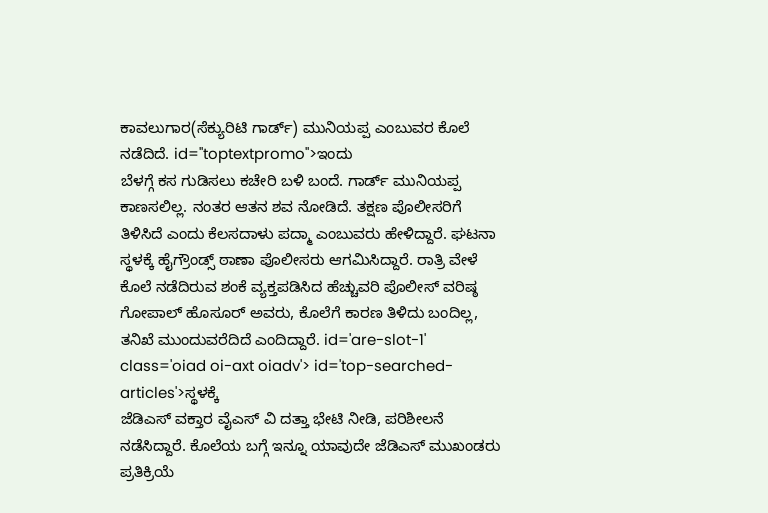ಕಾವಲುಗಾರ(ಸೆಕ್ಯುರಿಟಿ ಗಾರ್ಡ್) ಮುನಿಯಪ್ಪ ಎಂಬುವರ ಕೊಲೆ ನಡೆದಿದೆ. id="toptextpromo">ಇಂದು
ಬೆಳಗ್ಗೆ ಕಸ ಗುಡಿಸಲು ಕಚೇರಿ ಬಳಿ ಬಂದೆ. ಗಾರ್ಡ್ ಮುನಿಯಪ್ಪ ಕಾಣಸಲಿಲ್ಲ. ನಂತರ ಆತನ ಶವ ನೋಡಿದೆ. ತಕ್ಷಣ ಪೊಲೀಸರಿಗೆ ತಿಳಿಸಿದೆ ಎಂದು ಕೆಲಸದಾಳು ಪದ್ಮಾ ಎಂಬುವರು ಹೇಳಿದ್ದಾರೆ. ಘಟನಾ ಸ್ಥಳಕ್ಕೆ ಹೈಗ್ರೌಂಡ್ಸ್ ಠಾಣಾ ಪೊಲೀಸರು ಆಗಮಿಸಿದ್ದಾರೆ. ರಾತ್ರಿ ವೇಳೆ ಕೊಲೆ ನಡೆದಿರುವ ಶಂಕೆ ವ್ಯಕ್ತಪಡಿಸಿದ ಹೆಚ್ಚುವರಿ ಪೊಲೀಸ್ ವರಿಷ್ಠ ಗೋಪಾಲ್ ಹೊಸೂರ್ ಅವರು, ಕೊಲೆಗೆ ಕಾರಣ ತಿಳಿದು ಬಂದಿಲ್ಲ, ತನಿಖೆ ಮುಂದುವರೆದಿದೆ ಎಂದಿದ್ದಾರೆ. id='are-slot-1' class='oiad oi-axt oiadv'> id='top-searched-articles'>ಸ್ಥಳಕ್ಕೆ
ಜೆಡಿಎಸ್ ವಕ್ತಾರ ವೈಎಸ್ ವಿ ದತ್ತಾ ಭೇಟಿ ನೀಡಿ, ಪರಿಶೀಲನೆ ನಡೆಸಿದ್ದಾರೆ. ಕೊಲೆಯ ಬಗ್ಗೆ ಇನ್ನೂ ಯಾವುದೇ ಜೆಡಿಎಸ್ ಮುಖಂಡರು ಪ್ರತಿಕ್ರಿಯೆ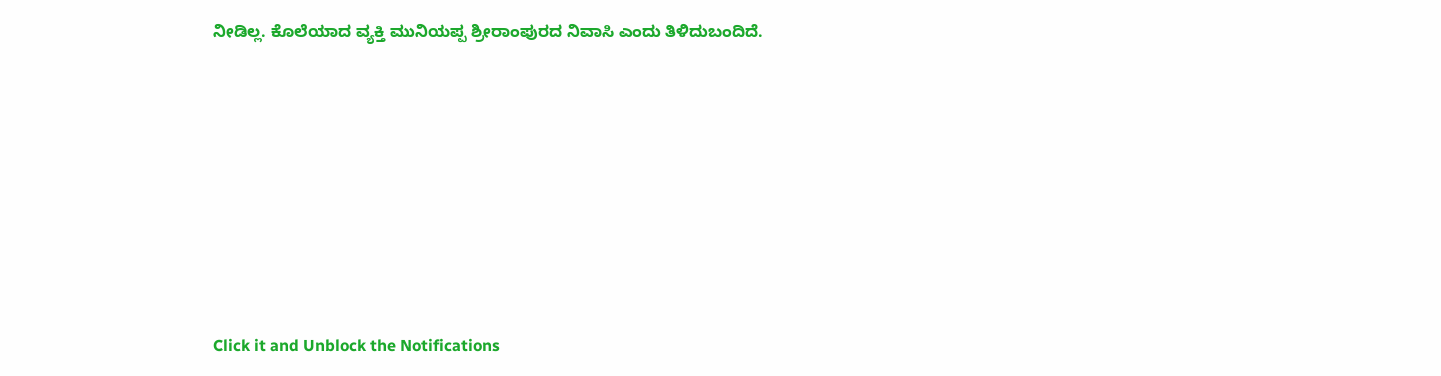ನೀಡಿಲ್ಲ. ಕೊಲೆಯಾದ ವ್ಯಕ್ತಿ ಮುನಿಯಪ್ಪ ಶ್ರೀರಾಂಪುರದ ನಿವಾಸಿ ಎಂದು ತಿಳಿದುಬಂದಿದೆ.











Click it and Unblock the Notifications